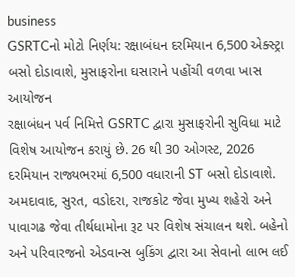business
GSRTCનો મોટો નિર્ણય: રક્ષાબંધન દરમિયાન 6,500 એક્સ્ટ્રા બસો દોડાવાશે, મુસાફરોના ઘસારાને પહોંચી વળવા ખાસ આયોજન
રક્ષાબંધન પર્વ નિમિત્તે GSRTC દ્વારા મુસાફરોની સુવિધા માટે વિશેષ આયોજન કરાયું છે. 26 થી 30 ઓગસ્ટ, 2026 દરમિયાન રાજ્યભરમાં 6,500 વધારાની ST બસો દોડાવાશે. અમદાવાદ, સુરત, વડોદરા, રાજકોટ જેવા મુખ્ય શહેરો અને પાવાગઢ જેવા તીર્થધામોના રૂટ પર વિશેષ સંચાલન થશે. બહેનો અને પરિવારજનો એડવાન્સ બુકિંગ દ્વારા આ સેવાનો લાભ લઈ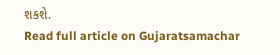શકશે.
Read full article on Gujaratsamachar